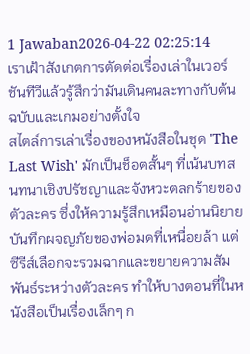1 Jawaban2026-04-22 02:25:14
เราเฝ้าสังเกตการตัดต่อเรื่องเล่าในเวอร์ชันทีวีแล้วรู้สึกว่ามันเดินคนละทางกับต้นฉบับและเกมอย่างตั้งใจ
สไตล์การเล่าเรื่องของหนังสือในชุด 'The Last Wish' มักเป็นช็อตสั้นๆ ที่เน้นบทสนทนาเชิงปรัชญาและจังหวะตลกร้ายของตัวละคร ซึ่งให้ความรู้สึกเหมือนอ่านนิยายบันทึกผจญภัยของพ่อมดที่เหนื่อยล้า แต่ซีรีส์เลือกจะรวมฉากและขยายความสัมพันธ์ระหว่างตัวละคร ทำให้บางตอนที่ในหนังสือเป็นเรื่องเล็กๆ ก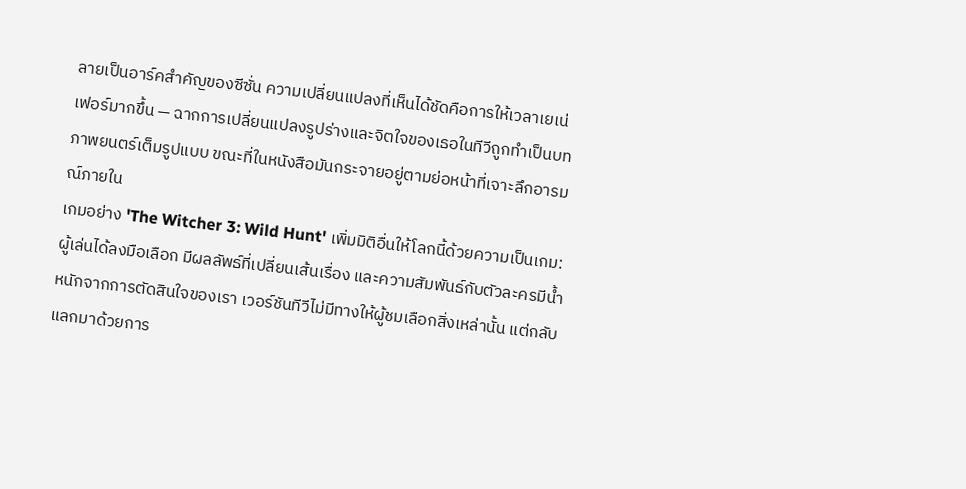ลายเป็นอาร์คสำคัญของซีซั่น ความเปลี่ยนแปลงที่เห็นได้ชัดคือการให้เวลาเยเน่เฟอร์มากขึ้น — ฉากการเปลี่ยนแปลงรูปร่างและจิตใจของเธอในทีวีถูกทำเป็นบทภาพยนตร์เต็มรูปแบบ ขณะที่ในหนังสือมันกระจายอยู่ตามย่อหน้าที่เจาะลึกอารมณ์ภายใน
เกมอย่าง 'The Witcher 3: Wild Hunt' เพิ่มมิติอื่นให้โลกนี้ด้วยความเป็นเกม: ผู้เล่นได้ลงมือเลือก มีผลลัพธ์ที่เปลี่ยนเส้นเรื่อง และความสัมพันธ์กับตัวละครมีน้ำหนักจากการตัดสินใจของเรา เวอร์ชันทีวีไม่มีทางให้ผู้ชมเลือกสิ่งเหล่านั้น แต่กลับแลกมาด้วยการ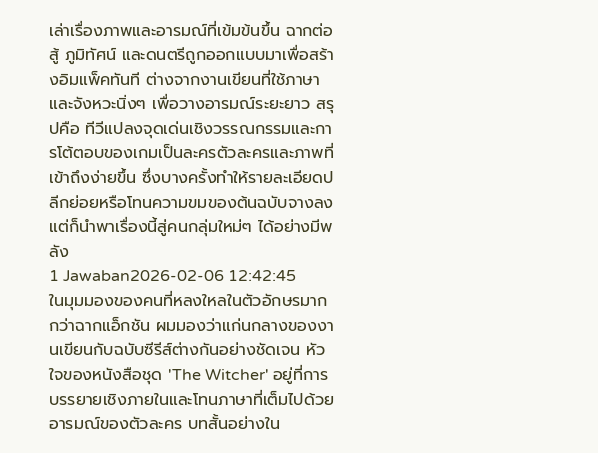เล่าเรื่องภาพและอารมณ์ที่เข้มข้นขึ้น ฉากต่อสู้ ภูมิทัศน์ และดนตรีถูกออกแบบมาเพื่อสร้างอิมแพ็คทันที ต่างจากงานเขียนที่ใช้ภาษาและจังหวะนิ่งๆ เพื่อวางอารมณ์ระยะยาว สรุปคือ ทีวีแปลงจุดเด่นเชิงวรรณกรรมและการโต้ตอบของเกมเป็นละครตัวละครและภาพที่เข้าถึงง่ายขึ้น ซึ่งบางครั้งทำให้รายละเอียดปลีกย่อยหรือโทนความขมของต้นฉบับจางลง แต่ก็นำพาเรื่องนี้สู่คนกลุ่มใหม่ๆ ได้อย่างมีพลัง
1 Jawaban2026-02-06 12:42:45
ในมุมมองของคนที่หลงใหลในตัวอักษรมากกว่าฉากแอ็กชัน ผมมองว่าแก่นกลางของงานเขียนกับฉบับซีรีส์ต่างกันอย่างชัดเจน หัวใจของหนังสือชุด 'The Witcher' อยู่ที่การบรรยายเชิงภายในและโทนภาษาที่เต็มไปด้วยอารมณ์ของตัวละคร บทสั้นอย่างใน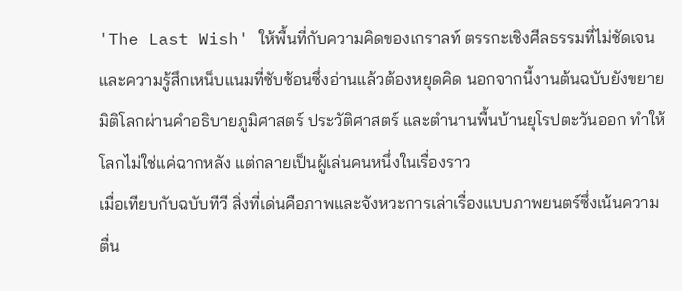'The Last Wish' ให้พื้นที่กับความคิดของเกราลท์ ตรรกะเชิงศีลธรรมที่ไม่ชัดเจน และความรู้สึกเหน็บแนมที่ซับซ้อนซึ่งอ่านแล้วต้องหยุดคิด นอกจากนี้งานต้นฉบับยังขยายมิติโลกผ่านคำอธิบายภูมิศาสตร์ ประวัติศาสตร์ และตำนานพื้นบ้านยุโรปตะวันออก ทำให้โลกไม่ใช่แค่ฉากหลัง แต่กลายเป็นผู้เล่นคนหนึ่งในเรื่องราว
เมื่อเทียบกับฉบับทีวี สิ่งที่เด่นคือภาพและจังหวะการเล่าเรื่องแบบภาพยนตร์ซึ่งเน้นความตื่น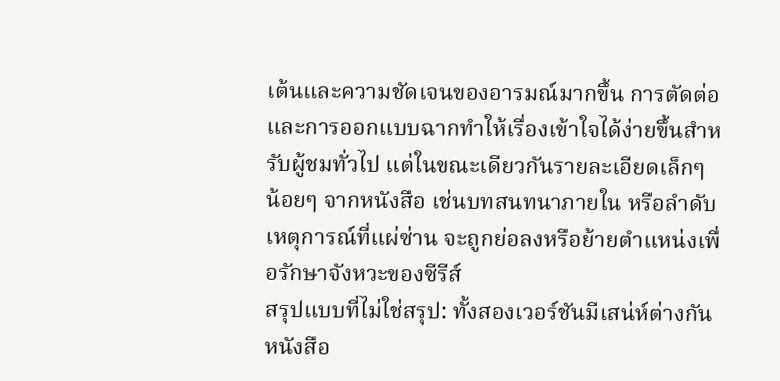เต้นและความชัดเจนของอารมณ์มากขึ้น การตัดต่อและการออกแบบฉากทำให้เรื่องเข้าใจได้ง่ายขึ้นสำหรับผู้ชมทั่วไป แต่ในขณะเดียวกันรายละเอียดเล็กๆ น้อยๆ จากหนังสือ เช่นบทสนทนาภายใน หรือลำดับเหตุการณ์ที่แผ่ซ่าน จะถูกย่อลงหรือย้ายตำแหน่งเพื่อรักษาจังหวะของซีรีส์
สรุปแบบที่ไม่ใช่สรุป: ทั้งสองเวอร์ชันมีเสน่ห์ต่างกัน หนังสือ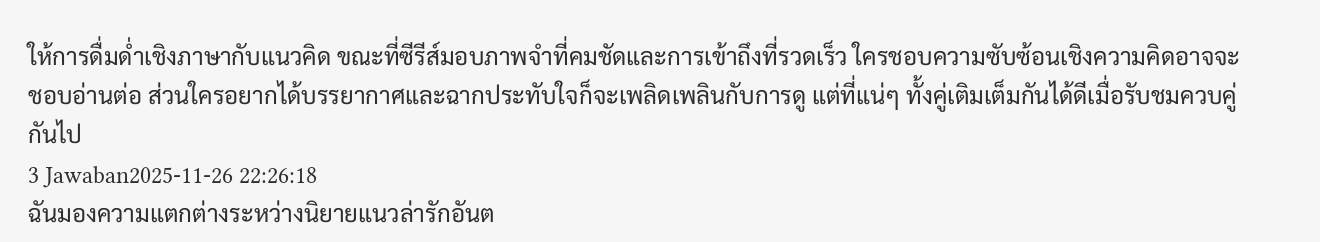ให้การดื่มด่ำเชิงภาษากับแนวคิด ขณะที่ซีรีส์มอบภาพจำที่คมชัดและการเข้าถึงที่รวดเร็ว ใครชอบความซับซ้อนเชิงความคิดอาจจะชอบอ่านต่อ ส่วนใครอยากได้บรรยากาศและฉากประทับใจก็จะเพลิดเพลินกับการดู แต่ที่แน่ๆ ทั้งคู่เติมเต็มกันได้ดีเมื่อรับชมควบคู่กันไป
3 Jawaban2025-11-26 22:26:18
ฉันมองความแตกต่างระหว่างนิยายแนวล่ารักอันต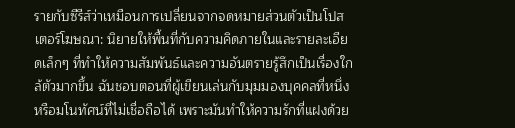รายกับซีรีส์ว่าเหมือนการเปลี่ยนจากจดหมายส่วนตัวเป็นโปสเตอร์โฆษณา: นิยายให้พื้นที่กับความคิดภายในและรายละเอียดเล็กๆ ที่ทำให้ความสัมพันธ์และความอันตรายรู้สึกเป็นเรื่องใกล้ตัวมากขึ้น ฉันชอบตอนที่ผู้เขียนเล่นกับมุมมองบุคคลที่หนึ่งหรือมโนทัศน์ที่ไม่เชื่อถือได้ เพราะมันทำให้ความรักที่แฝงด้วย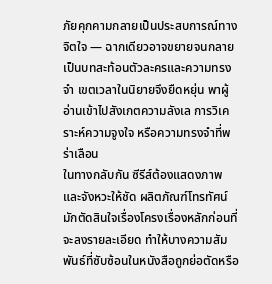ภัยคุกคามกลายเป็นประสบการณ์ทางจิตใจ — ฉากเดียวอาจขยายจนกลายเป็นบทสะท้อนตัวละครและความทรงจำ เขตเวลาในนิยายจึงยืดหยุ่น พาผู้อ่านเข้าไปสังเกตความลังเล การวิเคราะห์ความจูงใจ หรือความทรงจำที่พร่าเลือน
ในทางกลับกัน ซีรีส์ต้องแสดงภาพและจังหวะให้ชัด ผลิตภัณฑ์โทรทัศน์มักตัดสินใจเรื่องโครงเรื่องหลักก่อนที่จะลงรายละเอียด ทำให้บางความสัมพันธ์ที่ซับซ้อนในหนังสือถูกย่อตัดหรือ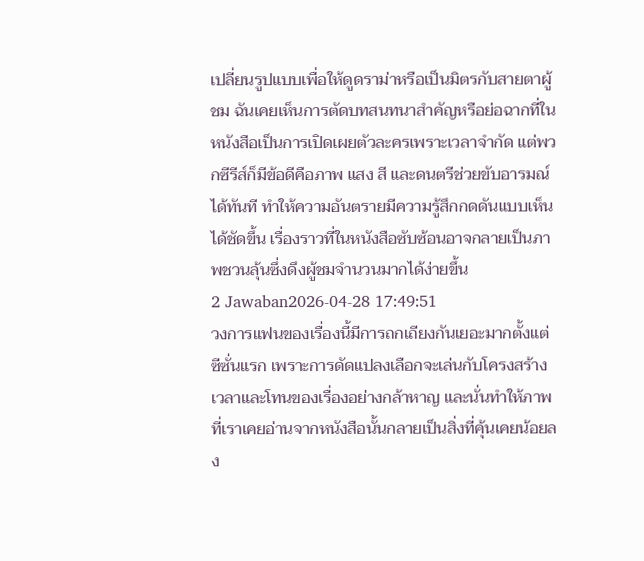เปลี่ยนรูปแบบเพื่อให้ดูดราม่าหรือเป็นมิตรกับสายตาผู้ชม ฉันเคยเห็นการตัดบทสนทนาสำคัญหรือย่อฉากที่ในหนังสือเป็นการเปิดเผยตัวละครเพราะเวลาจำกัด แต่พวกซีรีส์ก็มีข้อดีคือภาพ แสง สี และดนตรีช่วยขับอารมณ์ได้ทันที ทำให้ความอันตรายมีความรู้สึกกดดันแบบเห็นได้ชัดขึ้น เรื่องราวที่ในหนังสือซับซ้อนอาจกลายเป็นภาพชวนลุ้นซึ่งดึงผู้ชมจำนวนมากได้ง่ายขึ้น
2 Jawaban2026-04-28 17:49:51
วงการแฟนของเรื่องนี้มีการถกเถียงกันเยอะมากตั้งแต่ซีซั่นแรก เพราะการดัดแปลงเลือกจะเล่นกับโครงสร้างเวลาและโทนของเรื่องอย่างกล้าหาญ และนั่นทำให้ภาพที่เราเคยอ่านจากหนังสือนั้นกลายเป็นสิ่งที่คุ้นเคยน้อยลง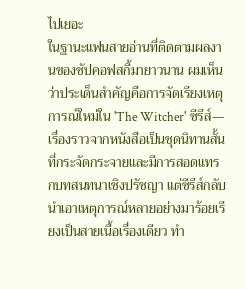ไปเยอะ
ในฐานะแฟนสายอ่านที่ติดตามผลงานของซัปคอฟสกี้มายาวนาน ผมเห็นว่าประเด็นสำคัญคือการจัดเรียงเหตุการณ์ใหม่ใน 'The Witcher' ซีรีส์—เรื่องราวจากหนังสือเป็นชุดนิทานสั้นที่กระจัดกระจายและมีการสอดแทรกบทสนทนาเชิงปรัชญา แต่ซีรีส์กลับนำเอาเหตุการณ์หลายอย่างมาร้อยเรียงเป็นสายเนื้อเรื่องเดียว ทำ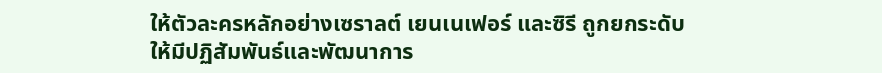ให้ตัวละครหลักอย่างเซราลต์ เยนเนเฟอร์ และซิรี ถูกยกระดับให้มีปฏิสัมพันธ์และพัฒนาการ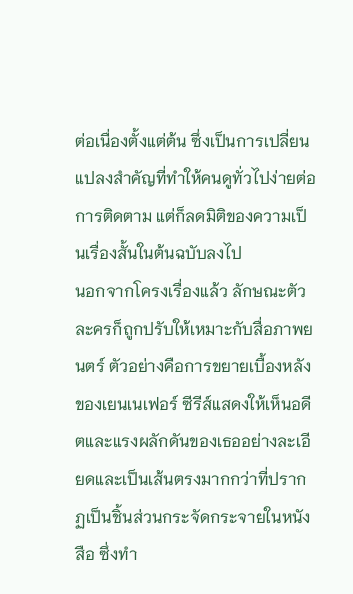ต่อเนื่องตั้งแต่ต้น ซึ่งเป็นการเปลี่ยนแปลงสำคัญที่ทำให้คนดูทั่วไปง่ายต่อการติดตาม แต่ก็ลดมิติของความเป็นเรื่องสั้นในต้นฉบับลงไป
นอกจากโครงเรื่องแล้ว ลักษณะตัวละครก็ถูกปรับให้เหมาะกับสื่อภาพยนตร์ ตัวอย่างคือการขยายเบื้องหลังของเยนเนเฟอร์ ซีรีส์แสดงให้เห็นอดีตและแรงผลักดันของเธออย่างละเอียดและเป็นเส้นตรงมากกว่าที่ปรากฏเป็นชิ้นส่วนกระจัดกระจายในหนังสือ ซึ่งทำ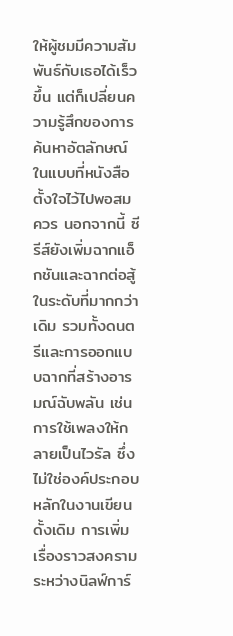ให้ผู้ชมมีความสัมพันธ์กับเธอได้เร็วขึ้น แต่ก็เปลี่ยนความรู้สึกของการค้นหาอัตลักษณ์ในแบบที่หนังสือตั้งใจไว้ไปพอสมควร นอกจากนี้ ซีรีส์ยังเพิ่มฉากแอ็กชันและฉากต่อสู้ในระดับที่มากกว่าเดิม รวมทั้งดนตรีและการออกแบบฉากที่สร้างอารมณ์ฉับพลัน เช่นการใช้เพลงให้กลายเป็นไวรัล ซึ่งไม่ใช่องค์ประกอบหลักในงานเขียนดั้งเดิม การเพิ่มเรื่องราวสงครามระหว่างนิลฟ์การ์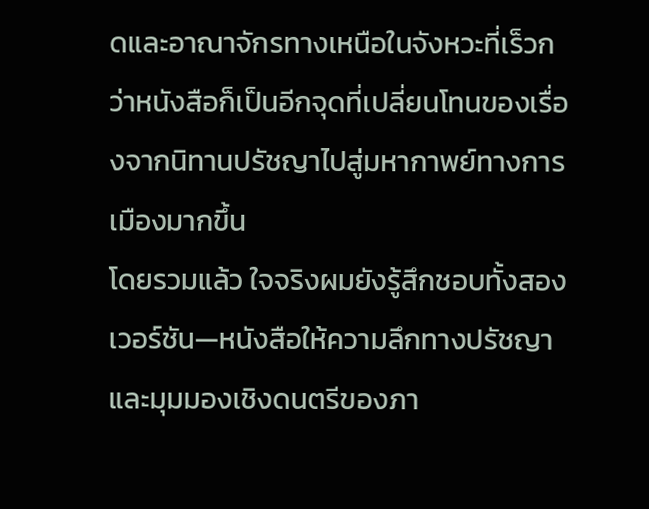ดและอาณาจักรทางเหนือในจังหวะที่เร็วกว่าหนังสือก็เป็นอีกจุดที่เปลี่ยนโทนของเรื่องจากนิทานปรัชญาไปสู่มหากาพย์ทางการเมืองมากขึ้น
โดยรวมแล้ว ใจจริงผมยังรู้สึกชอบทั้งสองเวอร์ชัน—หนังสือให้ความลึกทางปรัชญาและมุมมองเชิงดนตรีของภา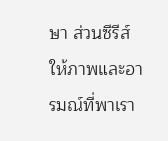ษา ส่วนซีรีส์ให้ภาพและอารมณ์ที่พาเรา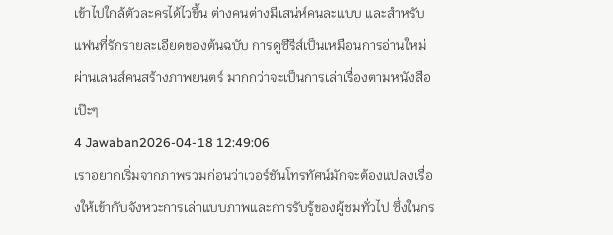เข้าไปใกล้ตัวละครได้ไวขึ้น ต่างคนต่างมีเสน่ห์คนละแบบ และสำหรับแฟนที่รักรายละเอียดของต้นฉบับ การดูซีรีส์เป็นเหมือนการอ่านใหม่ผ่านเลนส์คนสร้างภาพยนตร์ มากกว่าจะเป็นการเล่าเรื่องตามหนังสือเป๊ะๆ
4 Jawaban2026-04-18 12:49:06
เราอยากเริ่มจากภาพรวมก่อนว่าเวอร์ชันโทรทัศน์มักจะต้องแปลงเรื่องให้เข้ากับจังหวะการเล่าแบบภาพและการรับรู้ของผู้ชมทั่วไป ซึ่งในกร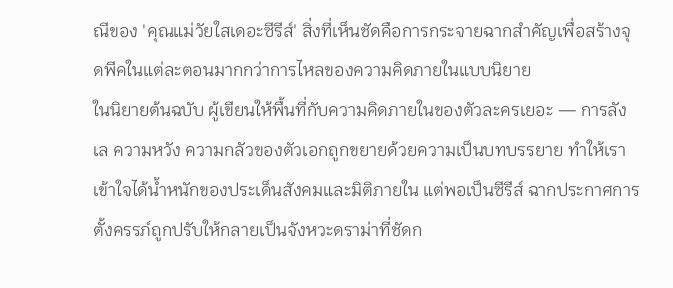ณีของ 'คุณแม่วัยใสเดอะซีรีส์' สิ่งที่เห็นชัดคือการกระจายฉากสำคัญเพื่อสร้างจุดพีคในแต่ละตอนมากกว่าการไหลของความคิดภายในแบบนิยาย
ในนิยายต้นฉบับ ผู้เขียนให้พื้นที่กับความคิดภายในของตัวละครเยอะ — การลังเล ความหวัง ความกลัวของตัวเอกถูกขยายด้วยความเป็นบทบรรยาย ทำให้เราเข้าใจได้น้ำหนักของประเด็นสังคมและมิติภายใน แต่พอเป็นซีรีส์ ฉากประกาศการตั้งครรภ์ถูกปรับให้กลายเป็นจังหวะดราม่าที่ชัดก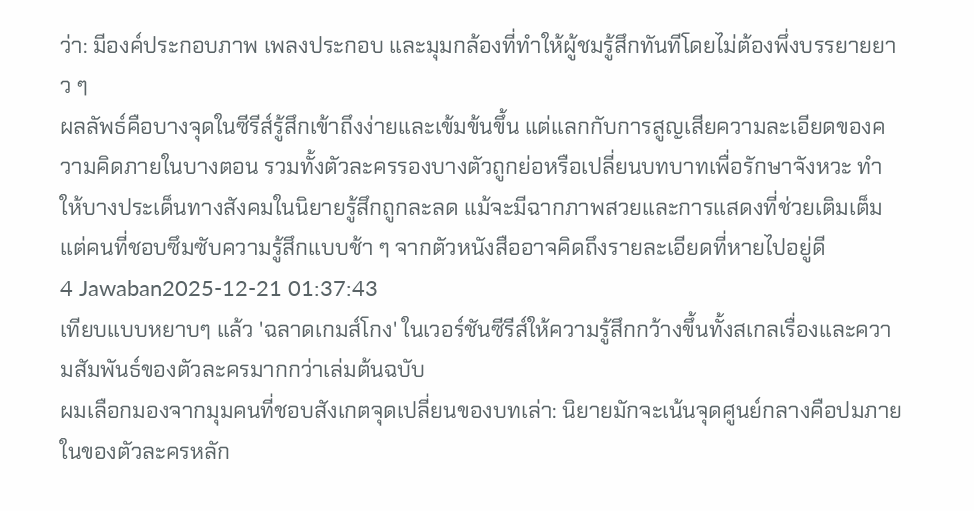ว่า: มีองค์ประกอบภาพ เพลงประกอบ และมุมกล้องที่ทำให้ผู้ชมรู้สึกทันทีโดยไม่ต้องพึ่งบรรยายยาว ๆ
ผลลัพธ์คือบางจุดในซีรีส์รู้สึกเข้าถึงง่ายและเข้มข้นขึ้น แต่แลกกับการสูญเสียความละเอียดของความคิดภายในบางตอน รวมทั้งตัวละครรองบางตัวถูกย่อหรือเปลี่ยนบทบาทเพื่อรักษาจังหวะ ทำให้บางประเด็นทางสังคมในนิยายรู้สึกถูกละลด แม้จะมีฉากภาพสวยและการแสดงที่ช่วยเติมเต็ม แต่คนที่ชอบซึมซับความรู้สึกแบบช้า ๆ จากตัวหนังสืออาจคิดถึงรายละเอียดที่หายไปอยู่ดี
4 Jawaban2025-12-21 01:37:43
เทียบแบบหยาบๆ แล้ว 'ฉลาดเกมส์โกง' ในเวอร์ชันซีรีส์ให้ความรู้สึกกว้างขึ้นทั้งสเกลเรื่องและความสัมพันธ์ของตัวละครมากกว่าเล่มต้นฉบับ
ผมเลือกมองจากมุมคนที่ชอบสังเกตจุดเปลี่ยนของบทเล่า: นิยายมักจะเน้นจุดศูนย์กลางคือปมภายในของตัวละครหลัก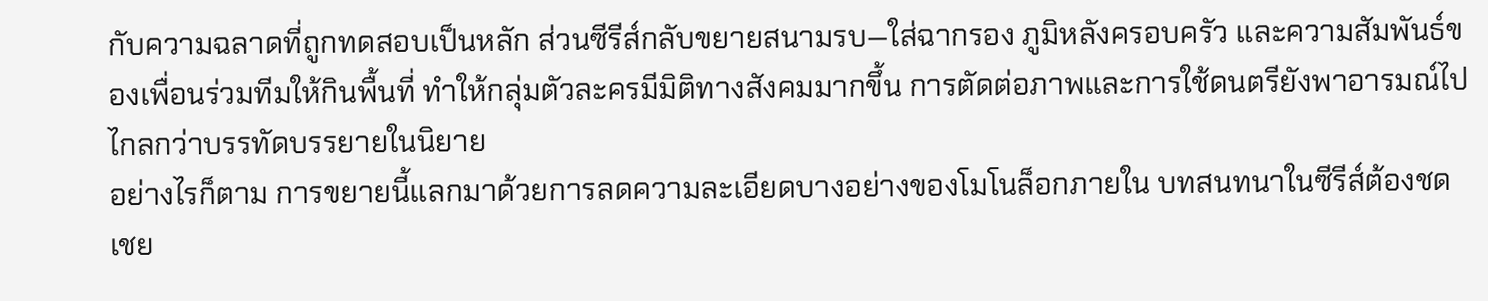กับความฉลาดที่ถูกทดสอบเป็นหลัก ส่วนซีรีส์กลับขยายสนามรบ—ใส่ฉากรอง ภูมิหลังครอบครัว และความสัมพันธ์ของเพื่อนร่วมทีมให้กินพื้นที่ ทำให้กลุ่มตัวละครมีมิติทางสังคมมากขึ้น การตัดต่อภาพและการใช้ดนตรียังพาอารมณ์ไปไกลกว่าบรรทัดบรรยายในนิยาย
อย่างไรก็ตาม การขยายนี้แลกมาด้วยการลดความละเอียดบางอย่างของโมโนล็อกภายใน บทสนทนาในซีรีส์ต้องชดเชย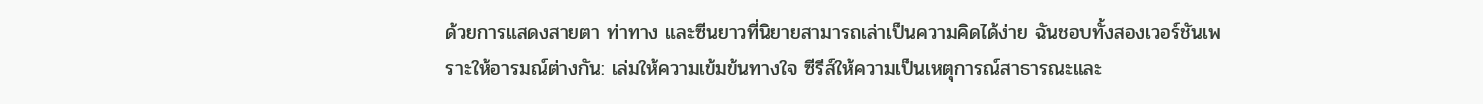ด้วยการแสดงสายตา ท่าทาง และซีนยาวที่นิยายสามารถเล่าเป็นความคิดได้ง่าย ฉันชอบทั้งสองเวอร์ชันเพราะให้อารมณ์ต่างกัน: เล่มให้ความเข้มข้นทางใจ ซีรีส์ให้ความเป็นเหตุการณ์สาธารณะและ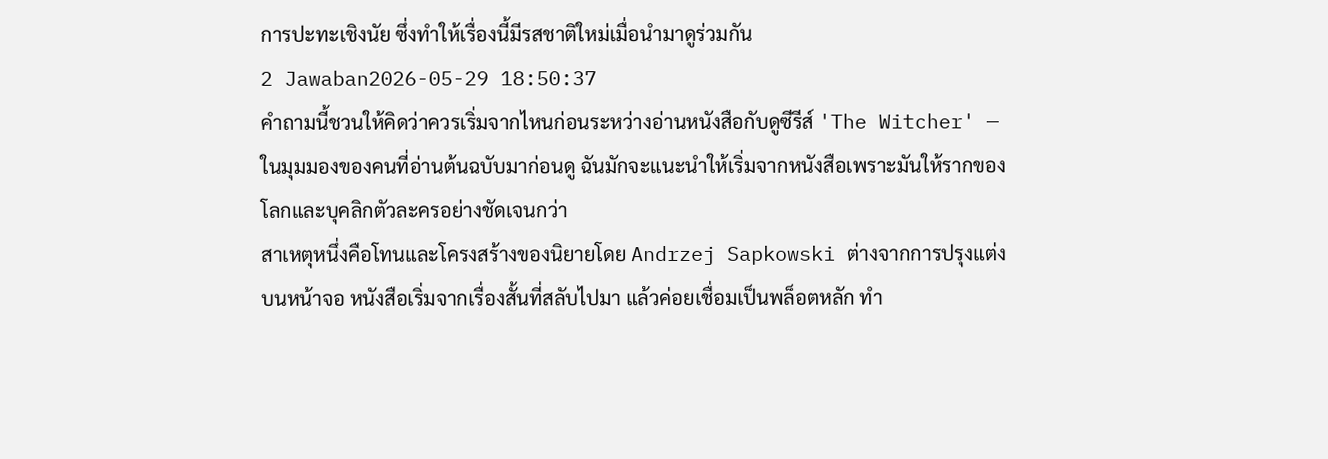การปะทะเชิงนัย ซึ่งทำให้เรื่องนี้มีรสชาติใหม่เมื่อนำมาดูร่วมกัน
2 Jawaban2026-05-29 18:50:37
คำถามนี้ชวนให้คิดว่าควรเริ่มจากไหนก่อนระหว่างอ่านหนังสือกับดูซีรีส์ 'The Witcher' — ในมุมมองของคนที่อ่านต้นฉบับมาก่อนดู ฉันมักจะแนะนำให้เริ่มจากหนังสือเพราะมันให้รากของโลกและบุคลิกตัวละครอย่างชัดเจนกว่า
สาเหตุหนึ่งคือโทนและโครงสร้างของนิยายโดย Andrzej Sapkowski ต่างจากการปรุงแต่งบนหน้าจอ หนังสือเริ่มจากเรื่องสั้นที่สลับไปมา แล้วค่อยเชื่อมเป็นพล็อตหลัก ทำ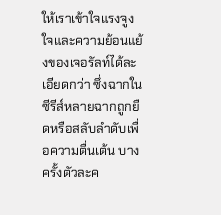ให้เราเข้าใจแรงจูงใจและความย้อนแย้งของเจอรัลท์ได้ละเอียดกว่า ซึ่งฉากในซีรีส์หลายฉากถูกยืดหรือสลับลำดับเพื่อความตื่นเต้น บางครั้งตัวละค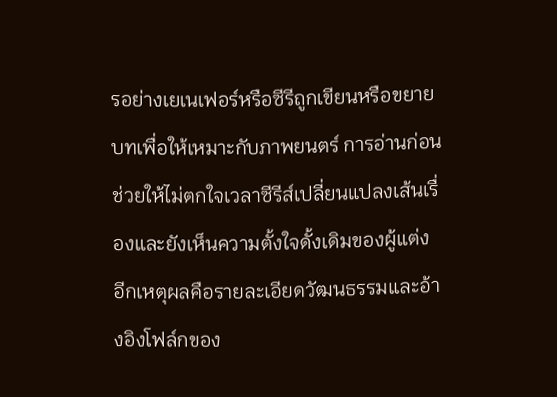รอย่างเยเนเฟอร์หรือซีรีถูกเขียนหรือขยายบทเพื่อให้เหมาะกับภาพยนตร์ การอ่านก่อนช่วยให้ไม่ตกใจเวลาซีรีส์เปลี่ยนแปลงเส้นเรื่องและยังเห็นความตั้งใจดั้งเดิมของผู้แต่ง
อีกเหตุผลคือรายละเอียดวัฒนธรรมและอ้างอิงโฟล์กของ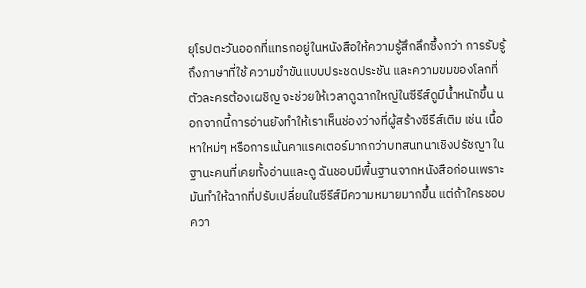ยุโรปตะวันออกที่แทรกอยู่ในหนังสือให้ความรู้สึกลึกซึ้งกว่า การรับรู้ถึงภาษาที่ใช้ ความขำขันแบบประชดประชัน และความขมของโลกที่ตัวละครต้องเผชิญ จะช่วยให้เวลาดูฉากใหญ่ในซีรีส์ดูมีน้ำหนักขึ้น นอกจากนี้การอ่านยังทำให้เราเห็นช่องว่างที่ผู้สร้างซีรีส์เติม เช่น เนื้อหาใหม่ๆ หรือการเน้นคาแรคเตอร์มากกว่าบทสนทนาเชิงปรัชญา ในฐานะคนที่เคยทั้งอ่านและดู ฉันชอบมีพื้นฐานจากหนังสือก่อนเพราะมันทำให้ฉากที่ปรับเปลี่ยนในซีรีส์มีความหมายมากขึ้น แต่ถ้าใครชอบควา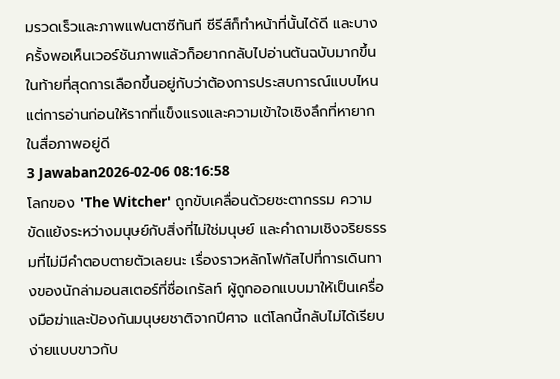มรวดเร็วและภาพแฟนตาซีทันที ซีรีส์ก็ทำหน้าที่นั้นได้ดี และบางครั้งพอเห็นเวอร์ชันภาพแล้วก็อยากกลับไปอ่านต้นฉบับมากขึ้น ในท้ายที่สุดการเลือกขึ้นอยู่กับว่าต้องการประสบการณ์แบบไหน แต่การอ่านก่อนให้รากที่แข็งแรงและความเข้าใจเชิงลึกที่หายากในสื่อภาพอยู่ดี
3 Jawaban2026-02-06 08:16:58
โลกของ 'The Witcher' ถูกขับเคลื่อนด้วยชะตากรรม ความขัดแย้งระหว่างมนุษย์กับสิ่งที่ไม่ใช่มนุษย์ และคำถามเชิงจริยธรรมที่ไม่มีคำตอบตายตัวเลยนะ เรื่องราวหลักโฟกัสไปที่การเดินทางของนักล่ามอนสเตอร์ที่ชื่อเกรัลท์ ผู้ถูกออกแบบมาให้เป็นเครื่องมือฆ่าและป้องกันมนุษยชาติจากปีศาจ แต่โลกนี้กลับไม่ได้เรียบง่ายแบบขาวกับ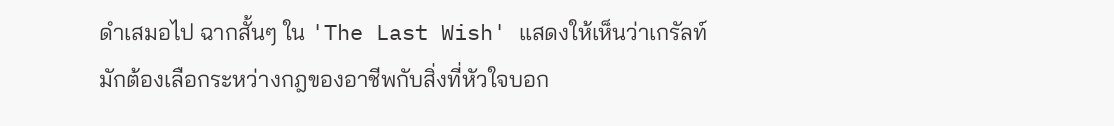ดำเสมอไป ฉากสั้นๆ ใน 'The Last Wish' แสดงให้เห็นว่าเกรัลท์มักต้องเลือกระหว่างกฎของอาชีพกับสิ่งที่หัวใจบอก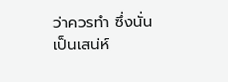ว่าควรทำ ซึ่งนั่นเป็นเสน่ห์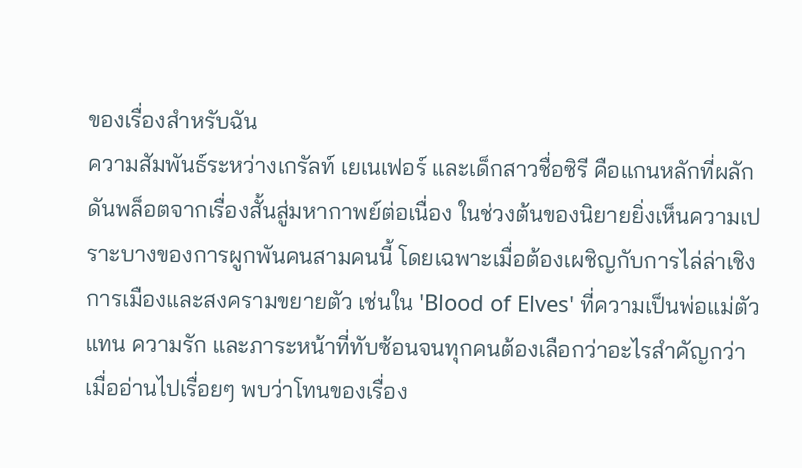ของเรื่องสำหรับฉัน
ความสัมพันธ์ระหว่างเกรัลท์ เยเนเฟอร์ และเด็กสาวชื่อซิรี คือแกนหลักที่ผลักดันพล็อตจากเรื่องสั้นสู่มหากาพย์ต่อเนื่อง ในช่วงต้นของนิยายยิ่งเห็นความเปราะบางของการผูกพันคนสามคนนี้ โดยเฉพาะเมื่อต้องเผชิญกับการไล่ล่าเชิงการเมืองและสงครามขยายตัว เช่นใน 'Blood of Elves' ที่ความเป็นพ่อแม่ตัวแทน ความรัก และภาระหน้าที่ทับซ้อนจนทุกคนต้องเลือกว่าอะไรสำคัญกว่า
เมื่ออ่านไปเรื่อยๆ พบว่าโทนของเรื่อง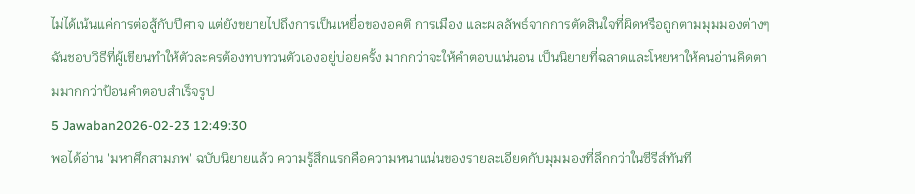ไม่ได้เน้นแค่การต่อสู้กับปีศาจ แต่ยังขยายไปถึงการเป็นเหยื่อของอคติ การเมือง และผลลัพธ์จากการตัดสินใจที่ผิดหรือถูกตามมุมมองต่างๆ ฉันชอบวิธีที่ผู้เขียนทำให้ตัวละครต้องทบทวนตัวเองอยู่บ่อยครั้ง มากกว่าจะให้คำตอบแน่นอน เป็นนิยายที่ฉลาดและโหยหาให้คนอ่านคิดตามมากกว่าป้อนคำตอบสำเร็จรูป
5 Jawaban2026-02-23 12:49:30
พอได้อ่าน 'มหาศึกสามภพ' ฉบับนิยายแล้ว ความรู้สึกแรกคือความหนาแน่นของรายละเอียดกับมุมมองที่ลึกกว่าในซีรีส์ทันที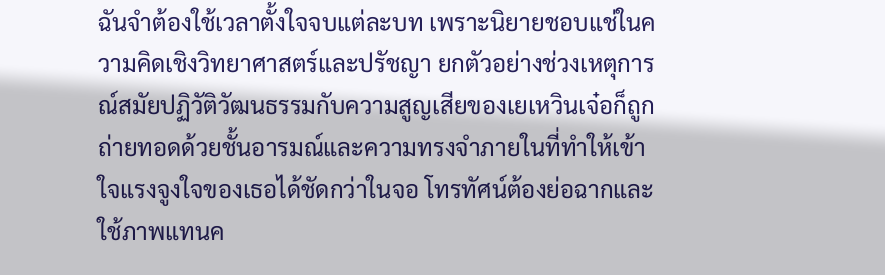ฉันจำต้องใช้เวลาตั้งใจจบแต่ละบท เพราะนิยายชอบแช่ในความคิดเชิงวิทยาศาสตร์และปรัชญา ยกตัวอย่างช่วงเหตุการณ์สมัยปฏิวัติวัฒนธรรมกับความสูญเสียของเยเหวินเจ๋อก็ถูกถ่ายทอดด้วยชั้นอารมณ์และความทรงจำภายในที่ทำให้เข้าใจแรงจูงใจของเธอได้ชัดกว่าในจอ โทรทัศน์ต้องย่อฉากและใช้ภาพแทนค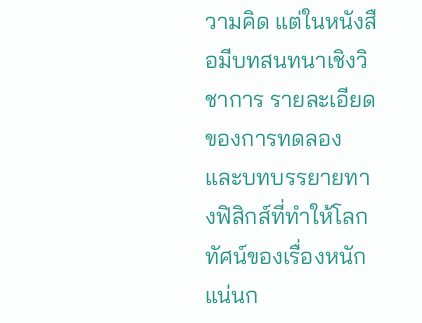วามคิด แต่ในหนังสือมีบทสนทนาเชิงวิชาการ รายละเอียดของการทดลอง และบทบรรยายทางฟิสิกส์ที่ทำให้โลกทัศน์ของเรื่องหนักแน่นก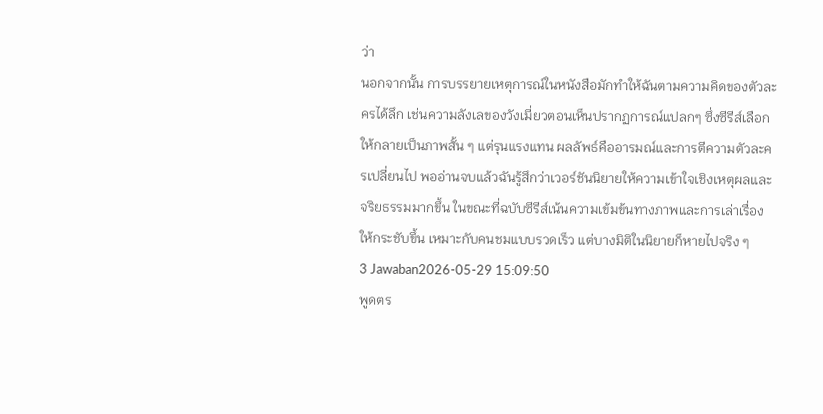ว่า
นอกจากนั้น การบรรยายเหตุการณ์ในหนังสือมักทำให้ฉันตามความคิดของตัวละครได้ลึก เช่นความลังเลของวังเมี่ยวตอนเห็นปรากฏการณ์แปลกๆ ซึ่งซีรีส์เลือกให้กลายเป็นภาพสั้น ๆ แต่รุนแรงแทน ผลลัพธ์คืออารมณ์และการตีความตัวละครเปลี่ยนไป พออ่านจบแล้วฉันรู้สึกว่าเวอร์ชันนิยายให้ความเข้าใจเชิงเหตุผลและจริยธรรมมากขึ้น ในขณะที่ฉบับซีรีส์เน้นความเข้มข้นทางภาพและการเล่าเรื่องให้กระชับขึ้น เหมาะกับคนชมแบบรวดเร็ว แต่บางมิติในนิยายก็หายไปจริง ๆ
3 Jawaban2026-05-29 15:09:50
พูดตร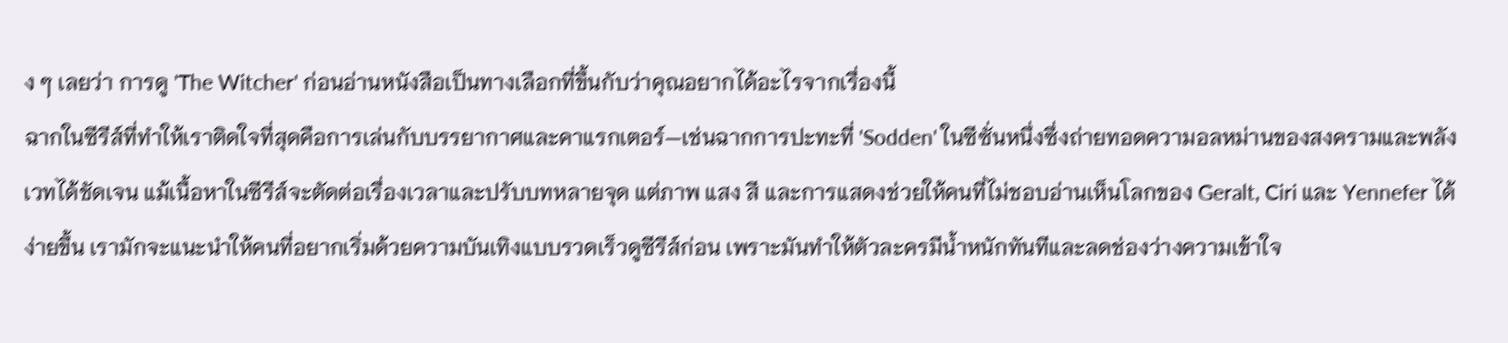ง ๆ เลยว่า การดู 'The Witcher' ก่อนอ่านหนังสือเป็นทางเลือกที่ขึ้นกับว่าคุณอยากได้อะไรจากเรื่องนี้
ฉากในซีรีส์ที่ทำให้เราติดใจที่สุดคือการเล่นกับบรรยากาศและคาแรกเตอร์—เช่นฉากการปะทะที่ 'Sodden' ในซีซั่นหนึ่งซึ่งถ่ายทอดความอลหม่านของสงครามและพลังเวทได้ชัดเจน แม้เนื้อหาในซีรีส์จะตัดต่อเรื่องเวลาและปรับบทหลายจุด แต่ภาพ แสง สี และการแสดงช่วยให้คนที่ไม่ชอบอ่านเห็นโลกของ Geralt, Ciri และ Yennefer ได้ง่ายขึ้น เรามักจะแนะนำให้คนที่อยากเริ่มด้วยความบันเทิงแบบรวดเร็วดูซีรีส์ก่อน เพราะมันทำให้ตัวละครมีน้ำหนักทันทีและลดช่องว่างความเข้าใจ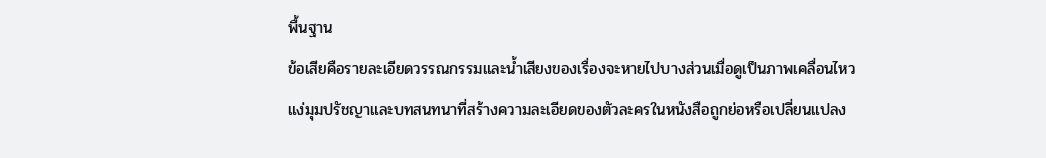พื้นฐาน
ข้อเสียคือรายละเอียดวรรณกรรมและน้ำเสียงของเรื่องจะหายไปบางส่วนเมื่อดูเป็นภาพเคลื่อนไหว แง่มุมปรัชญาและบทสนทนาที่สร้างความละเอียดของตัวละครในหนังสือถูกย่อหรือเปลี่ยนแปลง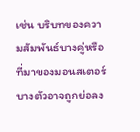เช่น บริบทของความสัมพันธ์บางคู่หรือที่มาของมอนสเตอร์บางตัวอาจถูกย่อลง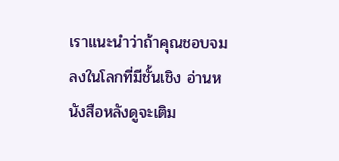เราแนะนำว่าถ้าคุณชอบจมลงในโลกที่มีชั้นเชิง อ่านหนังสือหลังดูจะเติม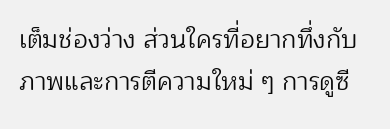เต็มช่องว่าง ส่วนใครที่อยากทึ่งกับภาพและการตีความใหม่ ๆ การดูซี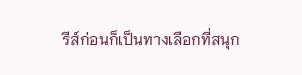รีส์ก่อนก็เป็นทางเลือกที่สนุก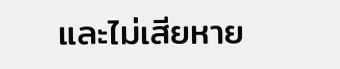และไม่เสียหาย